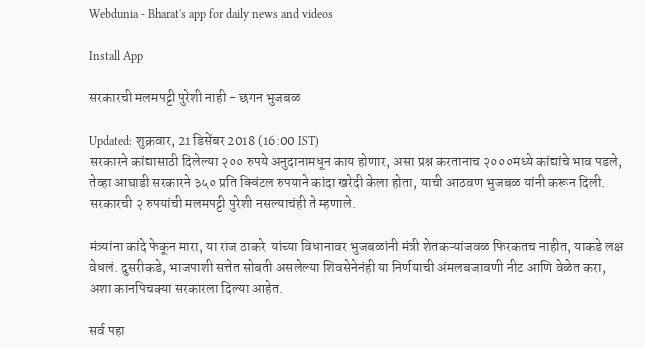Webdunia - Bharat's app for daily news and videos

Install App

सरकारची मलमपट्टी पुरेशी नाही - छगन भुजबळ

Updated: शुक्रवार, 21 डिसेंबर 2018 (16:00 IST)
सरकारने कांद्यासाठी दिलेल्या २०० रुपये अनुदानामधून काय होणार, असा प्रश्न करतानाच २०००मध्ये कांद्यांचे भाव पडले, तेव्हा आघाडी सरकारने ३५० प्रति क्विंटल रुपयाने कांदा खरेदी केला होता, याची आठवण भुजबळ यांनी करून दिली. सरकारची २ रुपयांची मलमपट्टी पुरेशी नसल्याचंही ते म्हणाले.

मंत्र्यांना कांदे फेकून मारा, या राज ठाकरे  यांच्या विधानावर भुजबळांनी मंत्री शेतकऱ्यांजवळ फिरकतच नाहीत, याकडे लक्ष वेधलं. दुसरीकडे, भाजपाशी सत्तेत सोबती असलेल्या शिवसेनेनंही या निर्णयाची अंमलबजावणी नीट आणि वेळेत करा, अशा कानपिचक्या सरकारला दिल्या आहेत.

सर्व पहा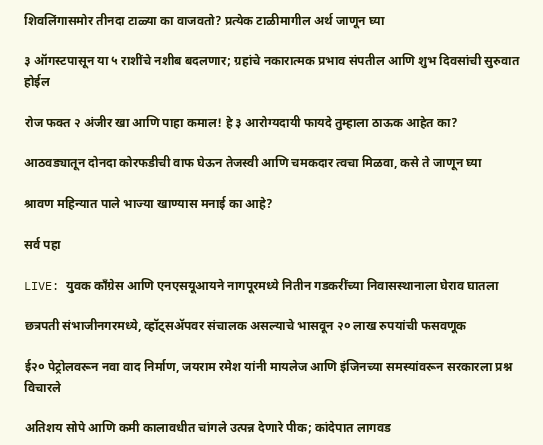शिवलिंगासमोर तीनदा टाळ्या का वाजवतो? प्रत्येक टाळीमागील अर्थ जाणून घ्या

३ ऑगस्टपासून या ५ राशींचे नशीब बदलणार; ग्रहांचे नकारात्मक प्रभाव संपतील आणि शुभ दिवसांची सुरुवात होईल

रोज फक्त २ अंजीर खा आणि पाहा कमाल! हे ३ आरोग्यदायी फायदे तुम्हाला ठाऊक आहेत का?

आठवड्यातून दोनदा कोरफडीची वाफ घेऊन तेजस्वी आणि चमकदार त्वचा मिळवा, कसे ते जाणून घ्या

श्रावण महिन्यात पाले भाज्या खाण्यास मनाई का आहे?

सर्व पहा

LIVE: युवक काँग्रेस आणि एनएसयूआयने नागपूरमध्ये नितीन गडकरींच्या निवासस्थानाला घेराव घातला

छत्रपती संभाजीनगरमध्ये, व्हॉट्सॲपवर संचालक असल्याचे भासवून २० लाख रुपयांची फसवणूक

ई२० पेट्रोलवरून नवा वाद निर्माण, जयराम रमेश यांनी मायलेज आणि इंजिनच्या समस्यांवरून सरकारला प्रश्न विचारले

अतिशय सोपे आणि कमी कालावधीत चांगले उत्पन्न देणारे पीक; कांदेपात लागवड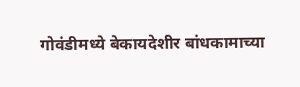गोवंडीमध्ये बेकायदेशीर बांधकामाच्या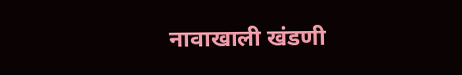नावाखाली खंडणी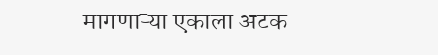मागणाऱ्या एकाला अटक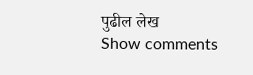पुढील लेख
Show comments